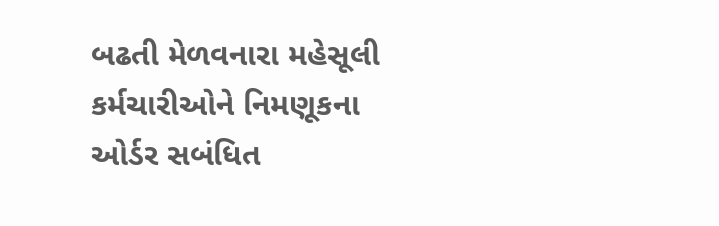બઢતી મેળવનારા મહેસૂલી કર્મચારીઓને નિમણૂકના ઓર્ડર સબંધિત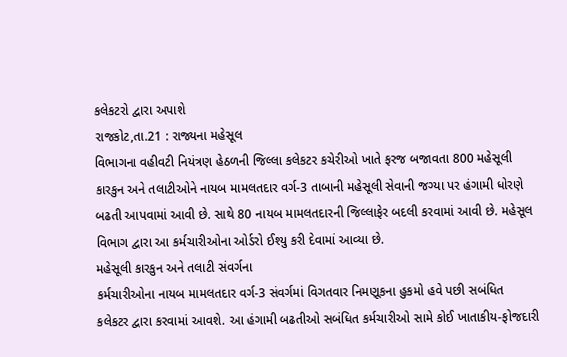કલેકટરો દ્વારા અપાશે
રાજકોટ,તા.21 : રાજ્યના મહેસૂલ
વિભાગના વહીવટી નિયંત્રણ હેઠળની જિલ્લા કલેકટર કચેરીઓ ખાતે ફરજ બજાવતા 800 મહેસૂલી
કારકુન અને તલાટીઓને નાયબ મામલતદાર વર્ગ-3 તાબાની મહેસૂલી સેવાની જગ્યા પર હંગામી ધોરણે
બઢતી આપવામાં આવી છે. સાથે 80 નાયબ મામલતદારની જિલ્લાફેર બદલી કરવામાં આવી છે. મહેસૂલ
વિભાગ દ્વારા આ કર્મચારીઓના ઓર્ડરો ઈશ્યુ કરી દેવામાં આવ્યા છે.
મહેસૂલી કારકુન અને તલાટી સંવર્ગના
કર્મચારીઓના નાયબ મામલતદાર વર્ગ-3 સંવર્ગમાં વિગતવાર નિમણૂકના હુકમો હવે પછી સબંધિત
કલેકટર દ્વારા કરવામાં આવશે. આ હંગામી બઢતીઓ સબંધિત કર્મચારીઓ સામે કોઈ ખાતાકીય-ફોજદારી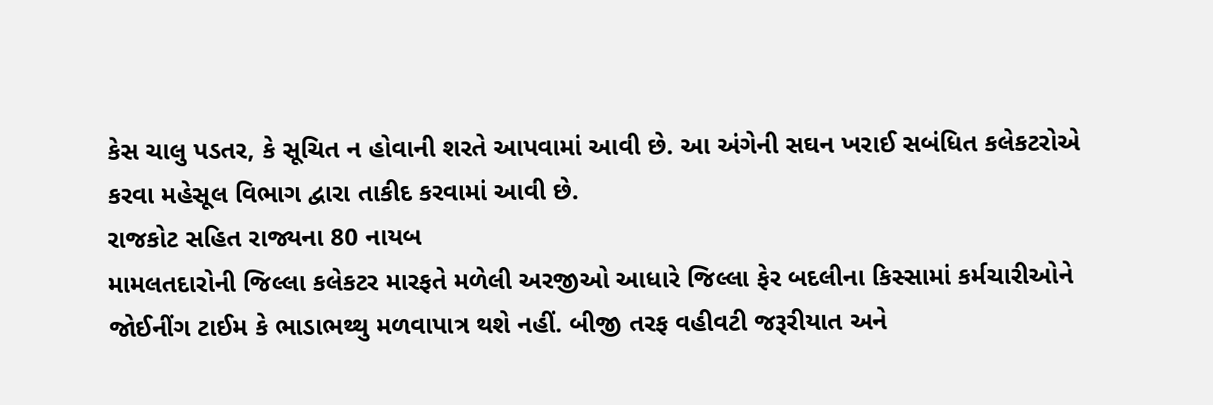કેસ ચાલુ પડતર, કે સૂચિત ન હોવાની શરતે આપવામાં આવી છે. આ અંગેની સઘન ખરાઈ સબંધિત કલેકટરોએ
કરવા મહેસૂલ વિભાગ દ્વારા તાકીદ કરવામાં આવી છે.
રાજકોટ સહિત રાજ્યના 80 નાયબ
મામલતદારોની જિલ્લા કલેકટર મારફતે મળેલી અરજીઓ આધારે જિલ્લા ફેર બદલીના કિસ્સામાં કર્મચારીઓને
જોઈનીંગ ટાઈમ કે ભાડાભથ્થુ મળવાપાત્ર થશે નહીં. બીજી તરફ વહીવટી જરૂરીયાત અને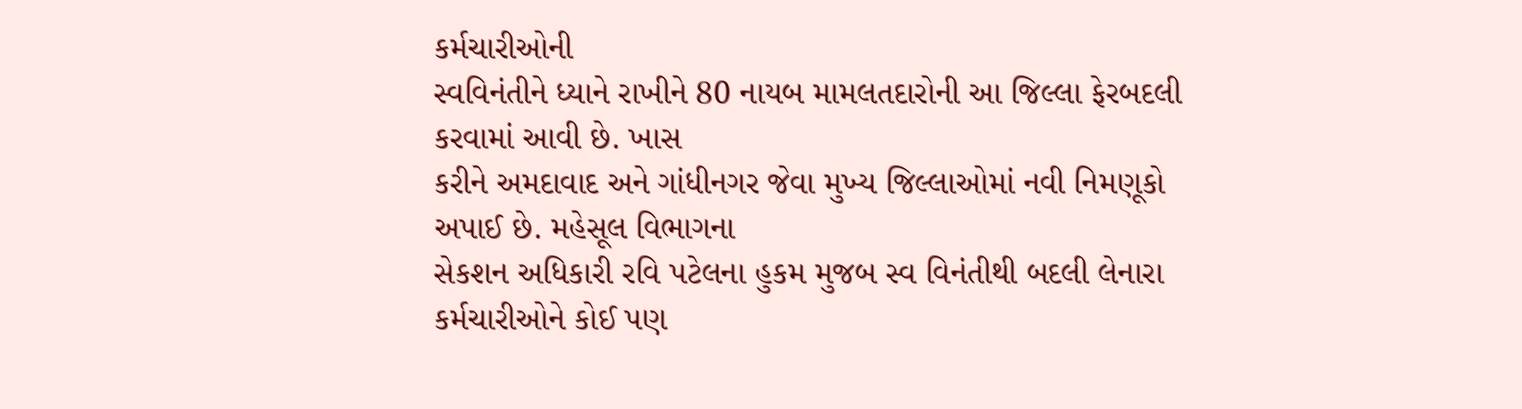કર્મચારીઓની
સ્વવિનંતીને ધ્યાને રાખીને 80 નાયબ મામલતદારોની આ જિલ્લા ફેરબદલી કરવામાં આવી છે. ખાસ
કરીને અમદાવાદ અને ગાંધીનગર જેવા મુખ્ય જિલ્લાઓમાં નવી નિમણૂકો અપાઈ છે. મહેસૂલ વિભાગના
સેકશન અધિકારી રવિ પટેલના હુકમ મુજબ સ્વ વિનંતીથી બદલી લેનારા કર્મચારીઓને કોઈ પણ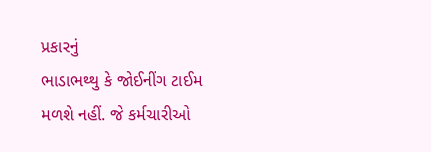પ્રકારનું
ભાડાભથ્થુ કે જોઈનીંગ ટાઈમ મળશે નહીં. જે કર્મચારીઓ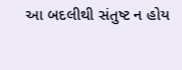આ બદલીથી સંતુષ્ટ ન હોય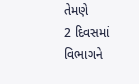તેમણે
2 દિવસમાં વિભાગને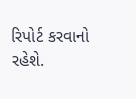રિપોર્ટ કરવાનો રહેશે.